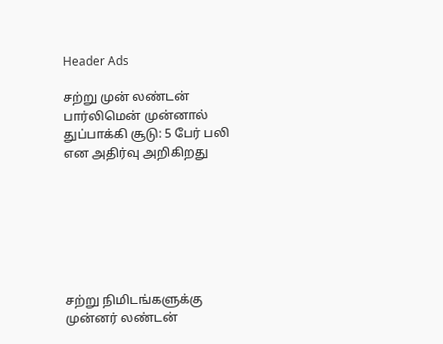Header Ads

சற்று முன் லண்டன் பார்லிமென் முன்னால் துப்பாக்கி சூடு: 5 பேர் பலி என அதிர்வு அறிகிறது







சற்று நிமிடங்களுக்கு முன்னர் லண்டன்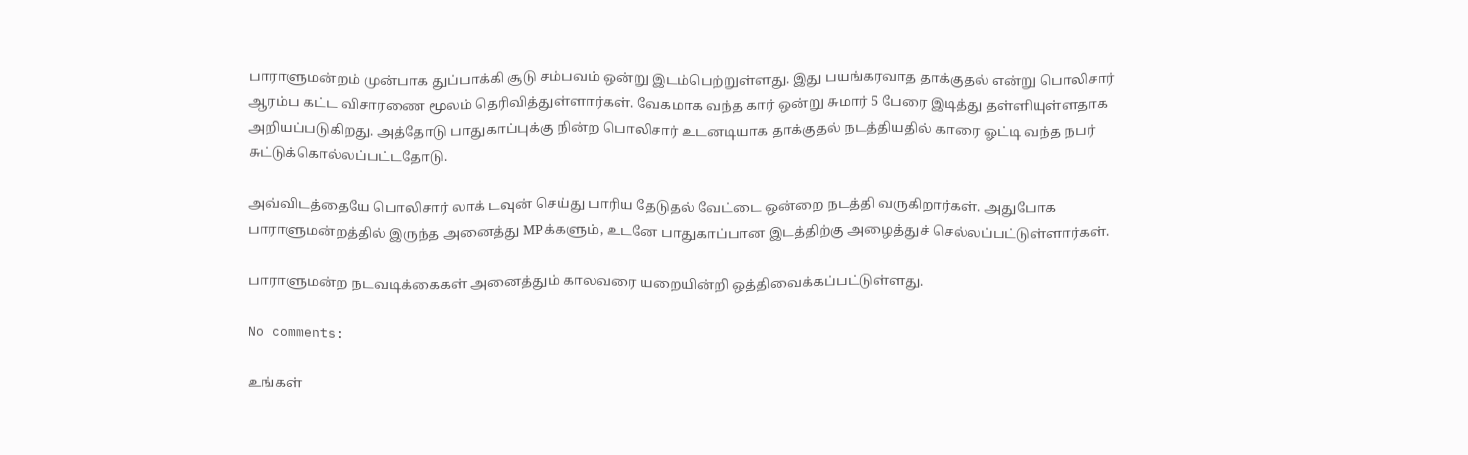பாராளுமன்றம் முன்பாக துப்பாக்கி சூடு சம்பவம் ஒன்று இடம்பெற்றுள்ளது. இது பயங்கரவாத தாக்குதல் என்று பொலிசார் ஆரம்ப கட்ட விசாரணை மூலம் தெரிவித்துள்ளார்கள். வேகமாக வந்த கார் ஒன்று சுமார் 5 பேரை இடித்து தள்ளியுள்ளதாக அறியப்படுகிறது. அத்தோடு பாதுகாப்புக்கு நின்ற பொலிசார் உடனடியாக தாக்குதல் நடத்தியதில் காரை ஓட்டி வந்த நபர் சுட்டுக்கொல்லப்பட்டதோடு.

அவ்விடத்தையே பொலிசார் லாக் டவுன் செய்து பாரிய தேடுதல் வேட்டை ஒன்றை நடத்தி வருகிறார்கள். அதுபோக பாராளுமன்றத்தில் இருந்த அனைத்து MPக்களும், உடனே பாதுகாப்பான இடத்திற்கு அழைத்துச் செல்லப்பட்டுள்ளார்கள்.

பாராளுமன்ற நடவடிக்கைகள் அனைத்தும் காலவரை யறையின்றி ஒத்திவைக்கப்பட்டுள்ளது.

No comments:

உங்கள்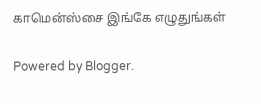காமென்ஸ்சை இங்கே எழுதுங்கள்

Powered by Blogger.